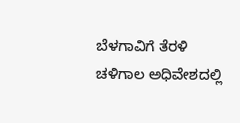ಬೆಳಗಾವಿಗೆ ತೆರಳಿ ಚಳಿಗಾಲ ಅಧಿವೇಶದಲ್ಲಿ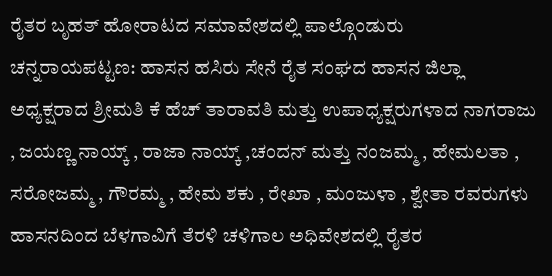ರೈತರ ಬೃಹತ್ ಹೋರಾಟದ ಸಮಾವೇಶದಲ್ಲಿ ಪಾಲ್ಗೊಂಡುರು
ಚನ್ನರಾಯಪಟ್ಟಣ: ಹಾಸನ ಹಸಿರು ಸೇನೆ ರೈತ ಸಂಘದ ಹಾಸನ ಜಿಲ್ಲಾ ಅಧ್ಯಕ್ಷರಾದ ಶ್ರೀಮತಿ ಕೆ ಹೆಚ್ ತಾರಾವತಿ ಮತ್ತು ಉಪಾಧ್ಯಕ್ಷರುಗಳಾದ ನಾಗರಾಜು , ಜಯಣ್ಣ ನಾಯ್ಕ್ , ರಾಜಾ ನಾಯ್ಕ್ ,ಚಂದನ್ ಮತ್ತು ನಂಜಮ್ಮ , ಹೇಮಲತಾ , ಸರೋಜಮ್ಮ , ಗೌರಮ್ಮ , ಹೇಮ ಶಕು , ರೇಖಾ , ಮಂಜುಳಾ , ಶ್ವೇತಾ ರವರುಗಳು ಹಾಸನದಿಂದ ಬೆಳಗಾವಿಗೆ ತೆರಳಿ ಚಳಿಗಾಲ ಅಧಿವೇಶದಲ್ಲಿ ರೈತರ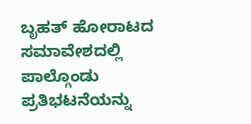ಬೃಹತ್ ಹೋರಾಟದ ಸಮಾವೇಶದಲ್ಲಿ ಪಾಲ್ಗೊಂಡು ಪ್ರತಿಭಟನೆಯನ್ನು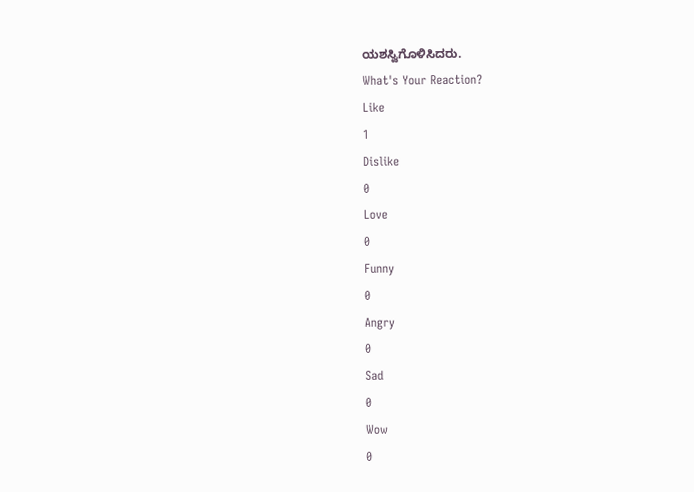ಯಶಸ್ವಿಗೊಳಿಸಿದರು.
What's Your Reaction?
Like
1
Dislike
0
Love
0
Funny
0
Angry
0
Sad
0
Wow
0